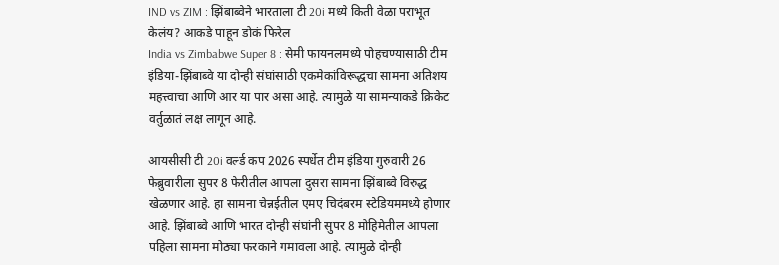IND vs ZIM : झिंबाब्वेने भारताला टी 20i मध्ये किती वेळा पराभूत केलंय? आकडे पाहून डोकं फिरेल
India vs Zimbabwe Super 8 : सेमी फायनलमध्ये पोहचण्यासाठी टीम इंडिया-झिंबाब्वे या दोन्ही संघांसाठी एकमेकांविरूद्धचा सामना अतिशय महत्त्वाचा आणि आर या पार असा आहे. त्यामुळे या सामन्याकडे क्रिकेट वर्तुळातं लक्ष लागून आहे.

आयसीसी टी 20i वर्ल्ड कप 2026 स्पर्धेत टीम इंडिया गुरुवारी 26 फेब्रुवारीला सुपर 8 फेरीतील आपला दुसरा सामना झिंबाब्वे विरुद्ध खेळणार आहे. हा सामना चेन्नईतील एमए चिदंबरम स्टेडियममध्ये होणार आहे. झिंबाब्वे आणि भारत दोन्ही संघांनी सुपर 8 मोहिमेतील आपला पहिला सामना मोठ्या फरकाने गमावला आहे. त्यामुळे दोन्ही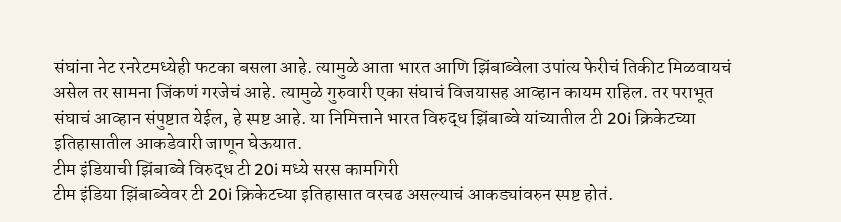संघांना नेट रनरेटमध्येही फटका बसला आहे. त्यामुळे आता भारत आणि झिंबाब्वेला उपांत्य फेरीचं तिकीट मिळवायचं असेल तर सामना जिंकणं गरजेचं आहे. त्यामुळे गुरुवारी एका संघाचं विजयासह आव्हान कायम राहिल. तर पराभूत संघाचं आव्हान संपुष्टात येईल, हे स्पष्ट आहे. या निमित्ताने भारत विरुद्ध झिंबाब्वे यांच्यातील टी 20i क्रिकेटच्या इतिहासातील आकडेवारी जाणून घेऊयात.
टीम इंडियाची झिंबाब्वे विरुद्ध टी 20i मध्ये सरस कामगिरी
टीम इंडिया झिंबाब्वेवर टी 20i क्रिकेटच्या इतिहासात वरचढ असल्याचं आकड्यांवरुन स्पष्ट होतं.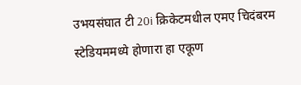उभयसंघात टी 20i क्रिकेटमधील एमए चिदंबरम स्टेडियममध्ये होणारा हा एकूण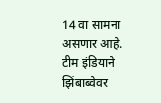14 वा सामना असणार आहे. टीम इंडियाने झिंबाब्वेवर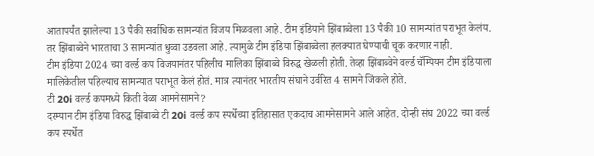आतापर्यंत झालेल्या 13 पैकी सर्वाधिक सामन्यांत विजय मिळवला आहे. टीम इंडियाने झिंबाब्वेला 13 पैकी 10 सामन्यांत पराभूत केलंय. तर झिंबाब्वेने भारताचा 3 सामन्यांत धुव्वा उडवला आहे. त्यामुळे टीम इंडिया झिंबाब्वेला हलक्यात घेण्याची चूक करणार नाही.
टीम इंडिया 2024 च्या वर्ल्ड कप विजयानंतर पहिलीच मालिका झिंबाब्वे विरुद्ध खेळली होती. तेव्हा झिंबाब्वेने वर्ल्ड चॅम्पियन टीम इंडियाला मालिकेतील पहिल्याच सामन्यात पराभूत केलं होतं. मात्र त्यानंतर भारतीय संघाने उर्वरित 4 सामने जिंकले होते.
टी 20i वर्ल्ड कपमध्ये किती वेळा आमनेसामने?
दरम्यान टीम इंडिया विरुद्ध झिंबाब्वे टी 20i वर्ल्ड कप स्पर्धेच्या इतिहासात एकदाच आमनेसामने आले आहेत. दोन्ही संघ 2022 च्या वर्ल्ड कप स्पर्धेत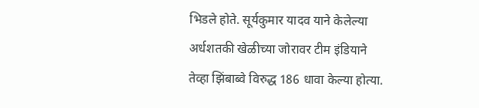भिडले होते. सूर्यकुमार यादव याने केलेल्या अर्धशतकी खेळीच्या जोरावर टीम इंडियाने तेव्हा झिंबाब्वे विरुद्ध 186 धावा केल्या होत्या.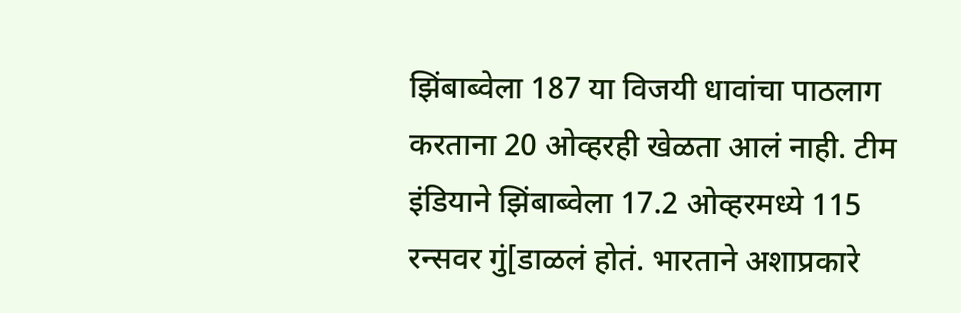झिंबाब्वेला 187 या विजयी धावांचा पाठलाग करताना 20 ओव्हरही खेळता आलं नाही. टीम इंडियाने झिंबाब्वेला 17.2 ओव्हरमध्ये 115 रन्सवर गुं[डाळलं होतं. भारताने अशाप्रकारे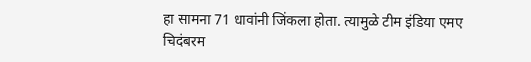हा सामना 71 धावांनी जिंकला होता. त्यामुळे टीम इंडिया एमए चिदंबरम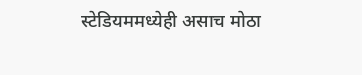स्टेडियममध्येही असाच मोठा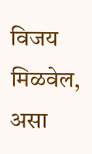विजय मिळवेल, असा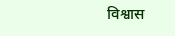विश्वास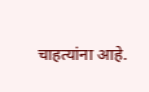चाहत्यांना आहे.